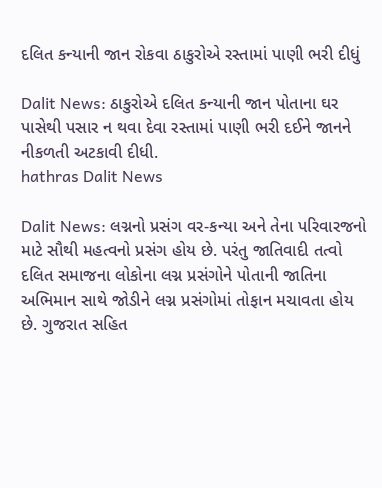દલિત કન્યાની જાન રોકવા ઠાકુરોએ રસ્તામાં પાણી ભરી દીધું

Dalit News: ઠાકુરોએ દલિત કન્યાની જાન પોતાના ઘર પાસેથી પસાર ન થવા દેવા રસ્તામાં પાણી ભરી દઈને જાનને નીકળતી અટકાવી દીધી.
hathras Dalit News

Dalit News: લગ્નનો પ્રસંગ વર-કન્યા અને તેના પરિવારજનો માટે સૌથી મહત્વનો પ્રસંગ હોય છે. પરંતુ જાતિવાદી તત્વો દલિત સમાજના લોકોના લગ્ન પ્રસંગોને પોતાની જાતિના અભિમાન સાથે જોડીને લગ્ન પ્રસંગોમાં તોફાન મચાવતા હોય છે. ગુજરાત સહિત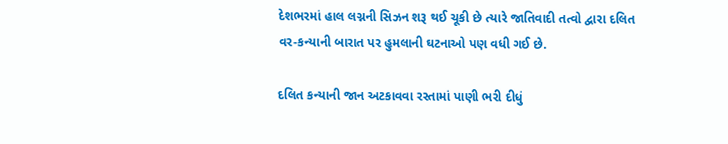દેશભરમાં હાલ લગ્નની સિઝન શરૂ થઈ ચૂકી છે ત્યારે જાતિવાદી તત્વો દ્વારા દલિત વર-કન્યાની બારાત પર હુમલાની ઘટનાઓ પણ વધી ગઈ છે.

દલિત કન્યાની જાન અટકાવવા રસ્તામાં પાણી ભરી દીધું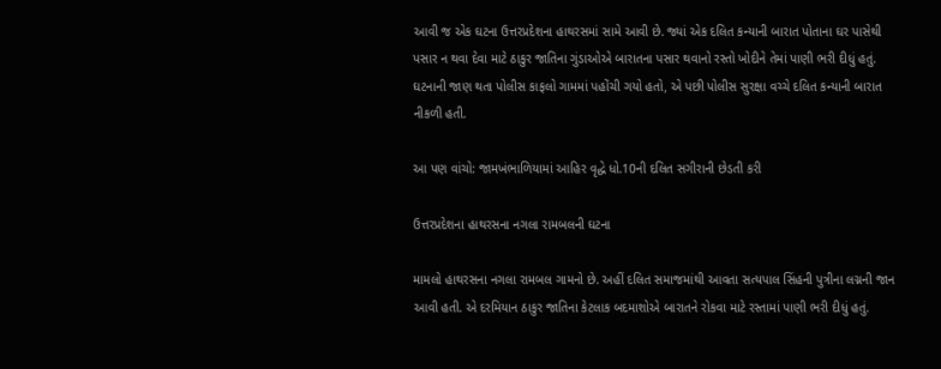આવી જ એક ઘટના ઉત્તરપ્રદેશના હાથરસમાં સામે આવી છે. જ્યાં એક દલિત કન્યાની બારાત પોતાના ઘર પાસેથી પસાર ન થવા દેવા માટે ઠાકુર જાતિના ગુંડાઓએ બારાતના પસાર થવાનો રસ્તો ખોદીને તેમાં પાણી ભરી દીધું હતું. ઘટનાની જાણ થતા પોલીસ કાફલો ગામમાં પહોંચી ગયો હતો, એ પછી પોલીસ સુરક્ષા વચ્ચે દલિત કન્યાની બારાત નીકળી હતી.

આ પણ વાંચો: જામખંભાળિયામાં આહિર વૃદ્ધે ધો.10ની દલિત સગીરાની છેડતી કરી

ઉત્તરપ્રદેશના હાથરસના નગલા રામબલની ઘટના

મામલો હાથરસના નગલા રામબલ ગામનો છે. અહીં દલિત સમાજમાંથી આવતા સત્યપાલ સિંહની પુત્રીના લગ્નની જાન આવી હતી. એ દરમિયાન ઠાકુર જાતિના કેટલાક બદમાશોએ બારાતને રોકવા માટે રસ્તામાં પાણી ભરી દીધું હતું.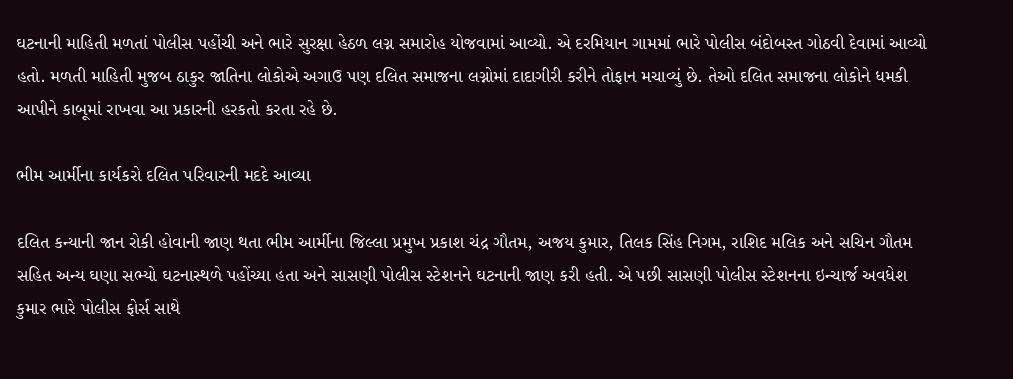ઘટનાની માહિતી મળતાં પોલીસ પહોંચી અને ભારે સુરક્ષા હેઠળ લગ્ન સમારોહ યોજવામાં આવ્યો. એ દરમિયાન ગામમાં ભારે પોલીસ બંદોબસ્ત ગોઠવી દેવામાં આવ્યો હતો. મળતી માહિતી મુજબ ઠાકુર જાતિના લોકોએ અગાઉ પણ દલિત સમાજના લગ્નોમાં દાદાગીરી કરીને તોફાન મચાવ્યું છે. તેઓ દલિત સમાજના લોકોને ધમકી આપીને કાબૂમાં રાખવા આ પ્રકારની હરકતો કરતા રહે છે.

ભીમ આર્મીના કાર્યકરો દલિત પરિવારની મદદે આવ્યા

દલિત કન્યાની જાન રોકી હોવાની જાણ થતા ભીમ આર્મીના જિલ્લા પ્રમુખ પ્રકાશ ચંદ્ર ગૌતમ, અજય કુમાર, તિલક સિંહ નિગમ, રાશિદ મલિક અને સચિન ગૌતમ સહિત અન્ય ઘણા સભ્યો ઘટનાસ્થળે પહોંચ્યા હતા અને સાસણી પોલીસ સ્ટેશનને ઘટનાની જાણ કરી હતી. એ પછી સાસણી પોલીસ સ્ટેશનના ઇન્ચાર્જ અવધેશ કુમાર ભારે પોલીસ ફોર્સ સાથે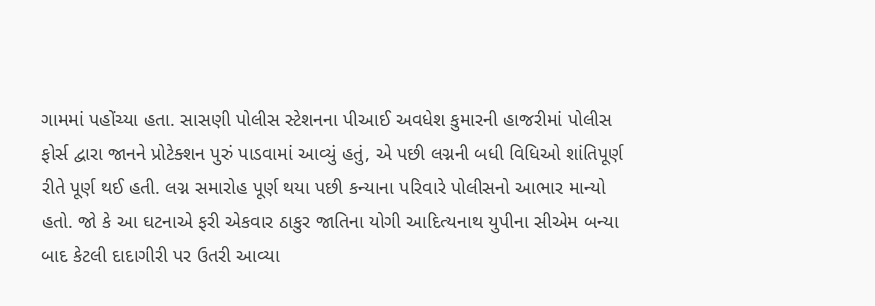ગામમાં પહોંચ્યા હતા. સાસણી પોલીસ સ્ટેશનના પીઆઈ અવધેશ કુમારની હાજરીમાં પોલીસ ફોર્સ દ્વારા જાનને પ્રોટેક્શન પુરું પાડવામાં આવ્યું હતું, એ પછી લગ્નની બધી વિધિઓ શાંતિપૂર્ણ રીતે પૂર્ણ થઈ હતી. લગ્ન સમારોહ પૂર્ણ થયા પછી કન્યાના પરિવારે પોલીસનો આભાર માન્યો હતો. જો કે આ ઘટનાએ ફરી એકવાર ઠાકુર જાતિના યોગી આદિત્યનાથ યુપીના સીએમ બન્યા બાદ કેટલી દાદાગીરી પર ઉતરી આવ્યા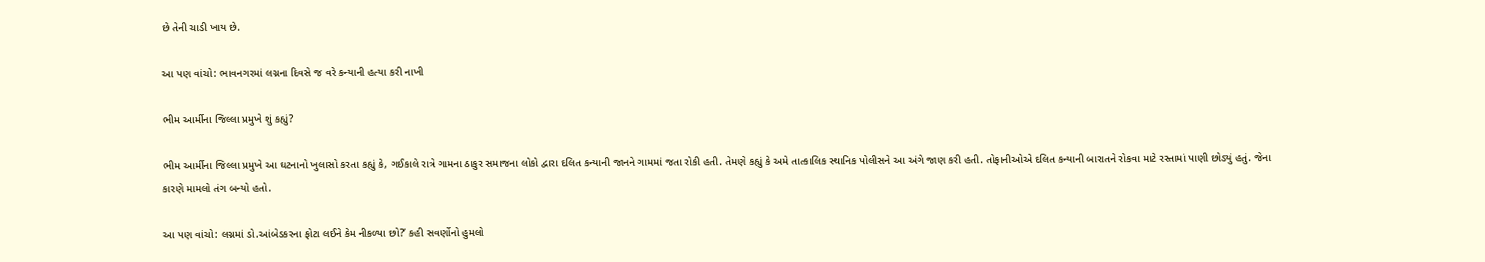છે તેની ચાડી ખાય છે.

આ પણ વાંચો: ભાવનગરમાં લગ્નના દિવસે જ વરે કન્યાની હત્યા કરી નાખી

ભીમ આર્મીના જિલ્લા પ્રમુખે શું કહ્યું?

ભીમ આર્મીના જિલ્લા પ્રમુખે આ ઘટનાનો ખુલાસો કરતા કહ્યું કે, ગઈકાલે રાત્રે ગામના ઠાકુર સમાજના લોકો દ્વારા દલિત કન્યાની જાનને ગામમાં જતા રોકી હતી. તેમણે કહ્યું કે અમે તાત્કાલિક સ્થાનિક પોલીસને આ અંગે જાણ કરી હતી. તોફાનીઓએ દલિત કન્યાની બારાતને રોકવા માટે રસ્તામાં પાણી છોડ્યું હતું. જેના કારણે મામલો તંગ બન્યો હતો.

આ પણ વાંચો: લગ્નમાં ડો.આંબેડકરના ફોટા લઈને કેમ નીકળ્યા છો?’ કહી સવર્ણોનો હુમલો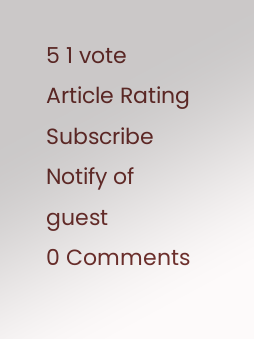5 1 vote
Article Rating
Subscribe
Notify of
guest
0 Comments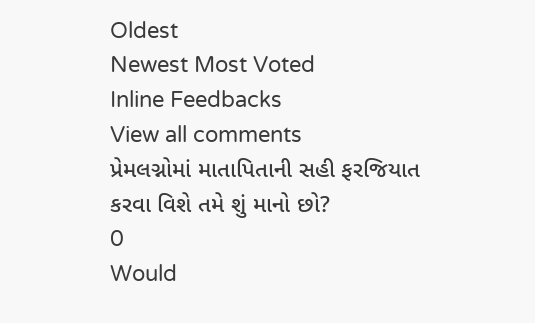Oldest
Newest Most Voted
Inline Feedbacks
View all comments
પ્રેમલગ્નોમાં માતાપિતાની સહી ફરજિયાત કરવા વિશે તમે શું માનો છો?
0
Would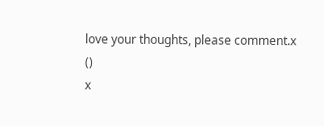love your thoughts, please comment.x
()
x